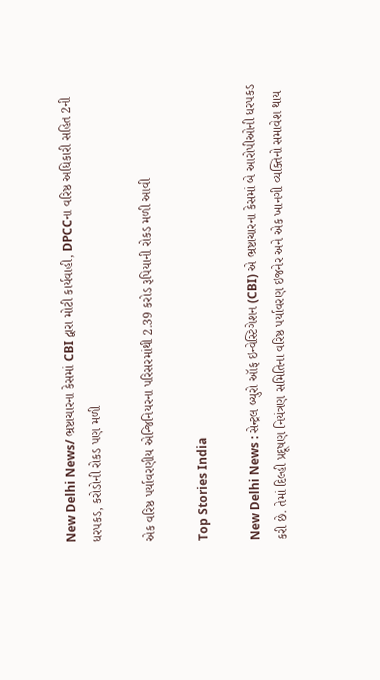New Delhi News/ ભ્રષ્ટાચારના કેસમાં CBI દ્વારા મોટી કાર્યવાહી, DPCCના વરિષ્ઠ અધિકારી સહિત 2ની ધરપકડ, કરોડોની રોકડ પણ મળી

એક વરિષ્ઠ પર્યાવરણીય એન્જિનિયરના પરિસરમાંથી 2.39 કરોડ રૂપિયાની રોકડ મળી આવી

Top Stories India

New Delhi News : સેન્ટ્રલ બ્યુરો ઑફ ઇન્વેસ્ટિગેશન (CBI) એ ભ્રષ્ટાચારના કેસમાં બે આરોપીઓની ધરપકડ કરી છે. તેમાં દિલ્હી પ્રદૂષણ નિયંત્રણ સમિતિના વરિષ્ઠ પર્યાવરણ ઇજનેર અને એક ખાનગી વ્યક્તિનો સમાવેશ થાય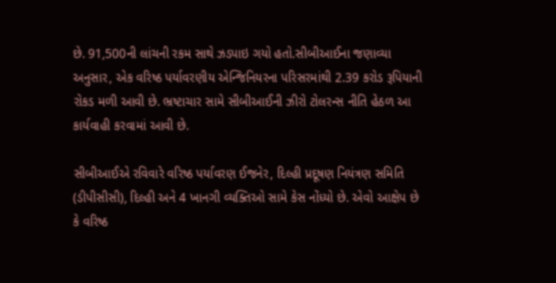છે. 91,500ની લાંચની રકમ સાથે ઝડપાઇ ગયો હતો.સીબીઆઈના જણાવ્યા અનુસાર, એક વરિષ્ઠ પર્યાવરણીય એન્જિનિયરના પરિસરમાંથી 2.39 કરોડ રૂપિયાની રોકડ મળી આવી છે. ભ્રષ્ટાચાર સામે સીબીઆઈની ઝીરો ટોલરન્સ નીતિ હેઠળ આ કાર્યવાહી કરવામાં આવી છે.

સીબીઆઈએ રવિવારે વરિષ્ઠ પર્યાવરણ ઈજનેર, દિલ્હી પ્રદૂષણ નિયંત્રણ સમિતિ (ડીપીસીસી), દિલ્હી અને 4 ખાનગી વ્યક્તિઓ સામે કેસ નોંધ્યો છે. એવો આક્ષેપ છે કે વરિષ્ઠ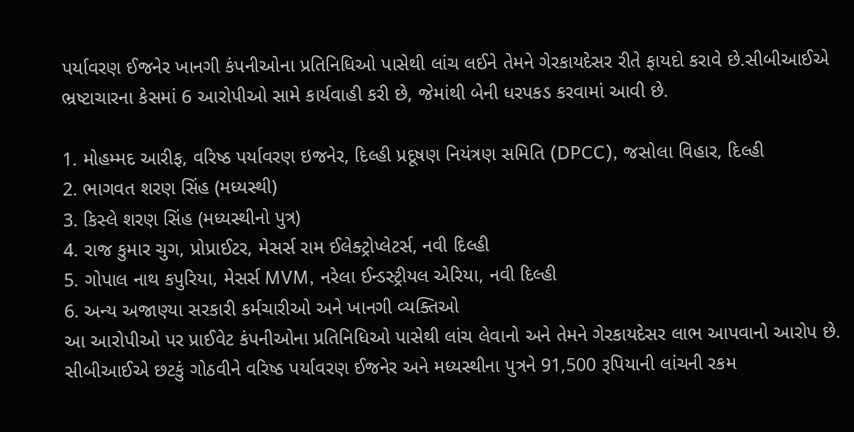પર્યાવરણ ઈજનેર ખાનગી કંપનીઓના પ્રતિનિધિઓ પાસેથી લાંચ લઈને તેમને ગેરકાયદેસર રીતે ફાયદો કરાવે છે.સીબીઆઈએ ભ્રષ્ટાચારના કેસમાં 6 આરોપીઓ સામે કાર્યવાહી કરી છે, જેમાંથી બેની ધરપકડ કરવામાં આવી છે.

1. મોહમ્મદ આરીફ, વરિષ્ઠ પર્યાવરણ ઇજનેર, દિલ્હી પ્રદૂષણ નિયંત્રણ સમિતિ (DPCC), જસોલા વિહાર, દિલ્હી
2. ભાગવત શરણ સિંહ (મધ્યસ્થી)
3. કિસ્લે શરણ સિંહ (મધ્યસ્થીનો પુત્ર)
4. રાજ કુમાર ચુગ, પ્રોપ્રાઈટર, મેસર્સ રામ ઈલેક્ટ્રોપ્લેટર્સ, નવી દિલ્હી
5. ગોપાલ નાથ કપુરિયા, મેસર્સ MVM, નરેલા ઈન્ડસ્ટ્રીયલ એરિયા, નવી દિલ્હી
6. અન્ય અજાણ્યા સરકારી કર્મચારીઓ અને ખાનગી વ્યક્તિઓ
આ આરોપીઓ પર પ્રાઈવેટ કંપનીઓના પ્રતિનિધિઓ પાસેથી લાંચ લેવાનો અને તેમને ગેરકાયદેસર લાભ આપવાનો આરોપ છે. સીબીઆઈએ છટકું ગોઠવીને વરિષ્ઠ પર્યાવરણ ઈજનેર અને મધ્યસ્થીના પુત્રને 91,500 રૂપિયાની લાંચની રકમ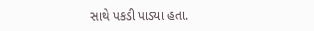સાથે પકડી પાડ્યા હતા.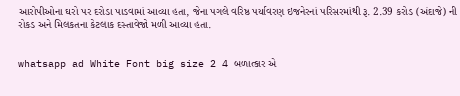આરોપીઓના ઘરો પર દરોડા પાડવામાં આવ્યા હતા, જેના પગલે વરિષ્ઠ પર્યાવરણ ઇજનેરનાં પરિસરમાંથી રૂ. 2.39 કરોડ (અંદાજે) ની રોકડ અને મિલકતના કેટલાક દસ્તાવેજો મળી આવ્યા હતા.


whatsapp ad White Font big size 2 4 બળાત્કાર એ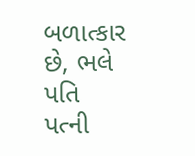બળાત્કાર છે, ભલે પતિ પત્ની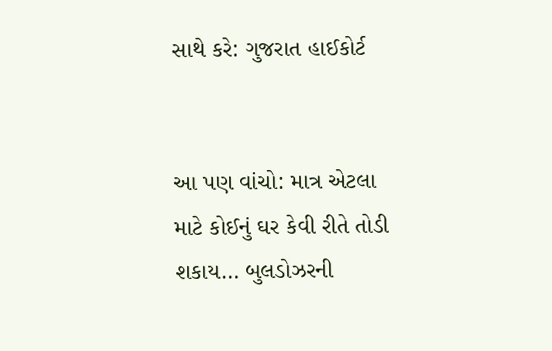સાથે કરે: ગુજરાત હાઈકોર્ટ


આ પણ વાંચો: માત્ર એટલા માટે કોઈનું ઘર કેવી રીતે તોડી શકાય… બુલડોઝરની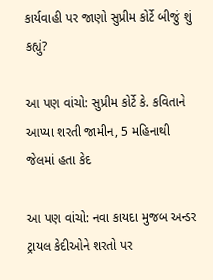કાર્યવાહી પર જાણો સુપ્રીમ કોર્ટે બીજું શું કહ્યું?

આ પણ વાંચો: સુપ્રીમ કોર્ટે કે. કવિતાને આપ્યા શરતી જામીન, 5 મહિનાથી જેલમાં હતા કેદ

આ પણ વાંચો: નવા કાયદા મુજબ અન્ડર ટ્રાયલ કેદીઓને શરતો પર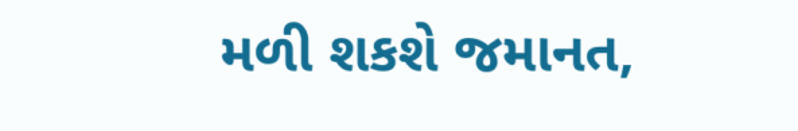મળી શકશે જમાનત,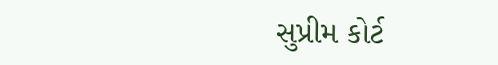સુપ્રીમ કોર્ટ